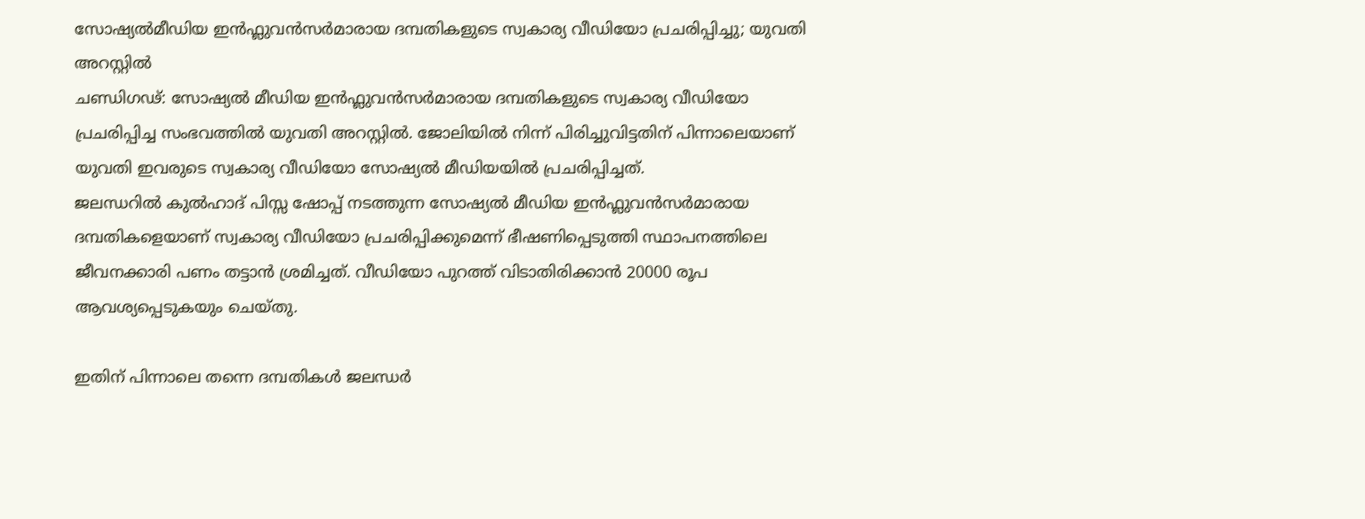സോഷ്യൽമീഡിയ ഇൻഫ്ലുവൻസർമാരായ ദമ്പതികളുടെ സ്വകാര്യ വീഡിയോ പ്രചരിപ്പിച്ചു; യുവതി അറസ്റ്റിൽ
ചണ്ഡിഗഢ്: സോഷ്യൽ മീഡിയ ഇൻഫ്ലുവൻസർമാരായ ദമ്പതികളുടെ സ്വകാര്യ വീഡിയോ പ്രചരിപ്പിച്ച സംഭവത്തിൽ യുവതി അറസ്റ്റിൽ. ജോലിയിൽ നിന്ന് പിരിച്ചുവിട്ടതിന് പിന്നാലെയാണ് യുവതി ഇവരുടെ സ്വകാര്യ വീഡിയോ സോഷ്യൽ മീഡിയയിൽ പ്രചരിപ്പിച്ചത്.
ജലന്ധറിൽ കുൽഹാദ് പിസ്സ ഷോപ്പ് നടത്തുന്ന സോഷ്യൽ മീഡിയ ഇൻഫ്ലുവൻസർമാരായ ദമ്പതികളെയാണ് സ്വകാര്യ വീഡിയോ പ്രചരിപ്പിക്കുമെന്ന് ഭീഷണിപ്പെടുത്തി സ്ഥാപനത്തിലെ ജീവനക്കാരി പണം തട്ടാൻ ശ്രമിച്ചത്. വീഡിയോ പുറത്ത് വിടാതിരിക്കാൻ 20000 രൂപ ആവശ്യപ്പെടുകയും ചെയ്തു.

ഇതിന് പിന്നാലെ തന്നെ ദമ്പതികൾ ജലന്ധർ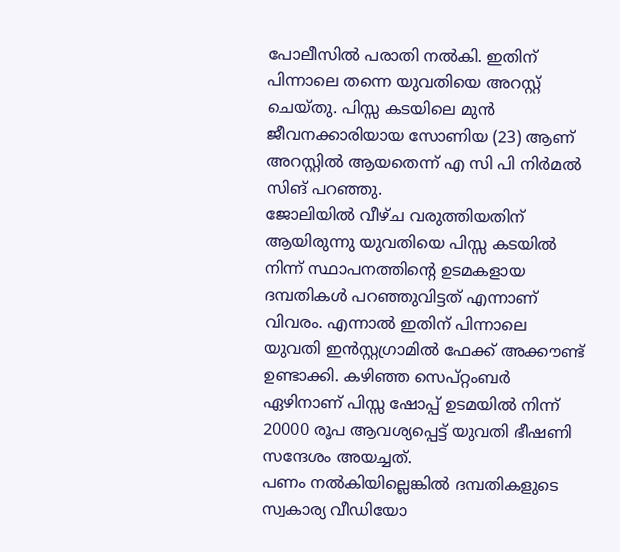പോലീസിൽ പരാതി നൽകി. ഇതിന് പിന്നാലെ തന്നെ യുവതിയെ അറസ്റ്റ് ചെയ്തു. പിസ്സ കടയിലെ മുൻ ജീവനക്കാരിയായ സോണിയ (23) ആണ് അറസ്റ്റിൽ ആയതെന്ന് എ സി പി നിർമൽ സിങ് പറഞ്ഞു.
ജോലിയിൽ വീഴ്ച വരുത്തിയതിന് ആയിരുന്നു യുവതിയെ പിസ്സ കടയിൽ നിന്ന് സ്ഥാപനത്തിന്റെ ഉടമകളായ ദമ്പതികൾ പറഞ്ഞുവിട്ടത് എന്നാണ് വിവരം. എന്നാൽ ഇതിന് പിന്നാലെ യുവതി ഇൻസ്റ്റഗ്രാമിൽ ഫേക്ക് അക്കൗണ്ട് ഉണ്ടാക്കി. കഴിഞ്ഞ സെപ്റ്റംബർ ഏഴിനാണ് പിസ്സ ഷോപ്പ് ഉടമയിൽ നിന്ന് 20000 രൂപ ആവശ്യപ്പെട്ട് യുവതി ഭീഷണി സന്ദേശം അയച്ചത്.
പണം നൽകിയില്ലെങ്കിൽ ദമ്പതികളുടെ സ്വകാര്യ വീഡിയോ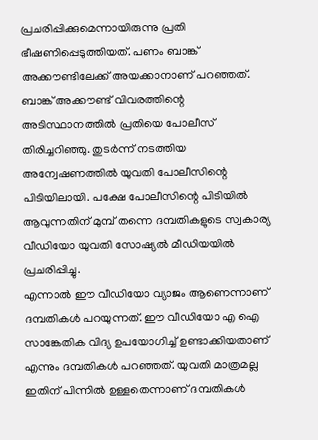പ്രചരിപ്പിക്കുമെന്നായിരുന്നു പ്രതി ഭീഷണിപ്പെടുത്തിയത്. പണം ബാങ്ക് അക്കൗണ്ടിലേക്ക് അയക്കാനാണ് പറഞ്ഞത്. ബാങ്ക് അക്കൗണ്ട് വിവരത്തിന്റെ അടിസ്ഥാനത്തിൽ പ്രതിയെ പോലീസ് തിരിച്ചറിഞ്ഞു. തുടർന്ന് നടത്തിയ അന്വേഷണത്തിൽ യുവതി പോലീസിന്റെ പിടിയിലായി. പക്ഷേ പോലീസിന്റെ പിടിയിൽ ആവുന്നതിന് മുമ്പ് തന്നെ ദമ്പതികളുടെ സ്വകാര്യ വീഡിയോ യുവതി സോഷ്യൽ മീഡിയയിൽ പ്രചരിപ്പിച്ചു.
എന്നാൽ ഈ വീഡിയോ വ്യാജം ആണെന്നാണ് ദമ്പതികൾ പറയുന്നത്. ഈ വീഡിയോ എ ഐ സാങ്കേതിക വിദ്യ ഉപയോഗിച്ച് ഉണ്ടാക്കിയതാണ് എന്നും ദമ്പതികൾ പറഞ്ഞത്. യുവതി മാത്രമല്ല ഇതിന് പിന്നിൽ ഉള്ളതെന്നാണ് ദമ്പതികൾ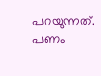പറയുന്നത്. പണം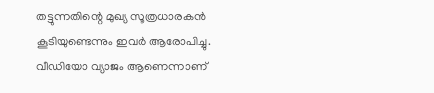തട്ടുന്നതിന്റെ മുഖ്യ സൂത്രധാരകൻ കൂടിയുണ്ടെന്നും ഇവർ ആരോപിച്ചു.
വീഡിയോ വ്യാജം ആണെന്നാണ്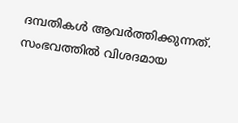ദമ്പതികൾ ആവർത്തിക്കുന്നത്. സംഭവത്തിൽ വിശദമായ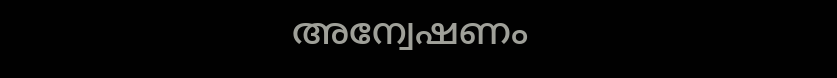അന്വേഷണം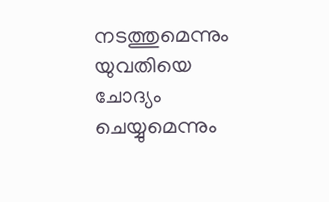നടത്തുമെന്നും യുവതിയെ ചോദ്യം ചെയ്യുമെന്നും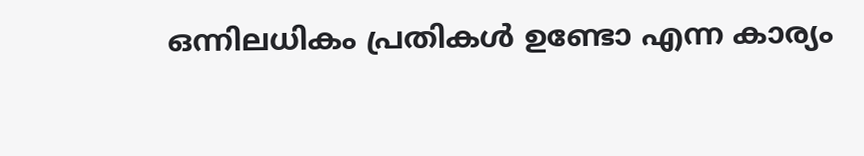ഒന്നിലധികം പ്രതികൾ ഉണ്ടോ എന്ന കാര്യം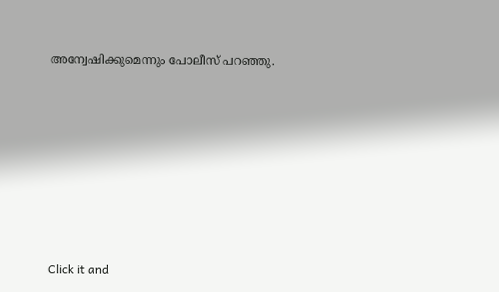അന്വേഷിക്കുമെന്നും പോലീസ് പറഞ്ഞു.












Click it and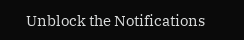Unblock the Notifications